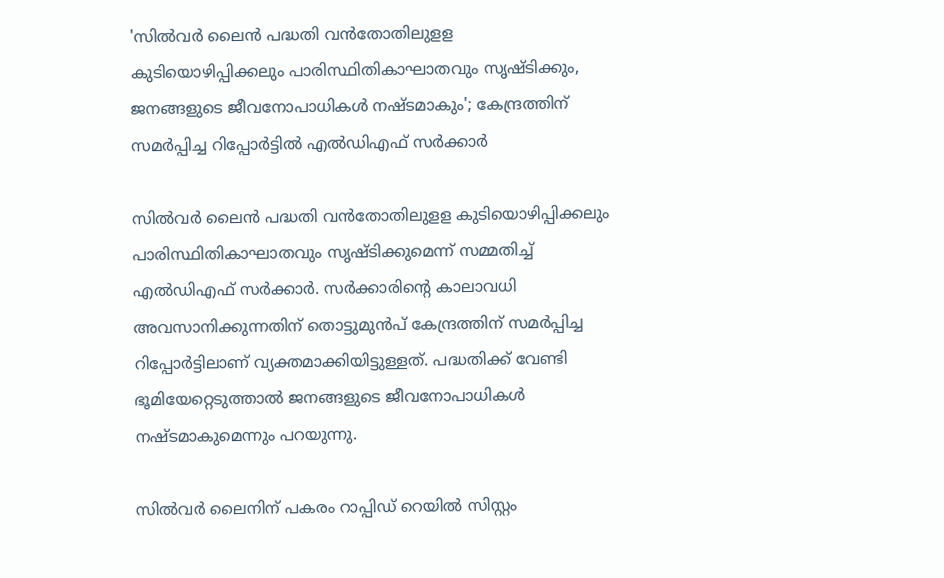'സില്‍വര്‍ ലൈന്‍ പദ്ധതി വന്‍തോതിലുളള കുടിയൊഴിപ്പിക്കലും പാരിസ്ഥിതികാഘാതവും സൃഷ്ടിക്കും, ജനങ്ങളുടെ ജീവനോപാധികള്‍ നഷ്ടമാകും'; കേന്ദ്രത്തിന് സമര്‍പ്പിച്ച റിപ്പോര്‍ട്ടിൽ എല്‍ഡിഎഫ് സര്‍ക്കാര്‍

സില്‍വര്‍ ലൈന്‍ പദ്ധതി വന്‍തോതിലുളള കുടിയൊഴിപ്പിക്കലും പാരിസ്ഥിതികാഘാതവും സൃഷ്ടിക്കുമെന്ന് സമ്മതിച്ച് എല്‍ഡിഎഫ് സര്‍ക്കാര്‍. സര്‍ക്കാരിന്റെ കാലാവധി അവസാനിക്കുന്നതിന് തൊട്ടുമുന്‍പ് കേന്ദ്രത്തിന് സമര്‍പ്പിച്ച റിപ്പോര്‍ട്ടിലാണ് വ്യക്തമാക്കിയിട്ടുള്ളത്. പദ്ധതിക്ക് വേണ്ടി ഭൂമിയേറ്റെടുത്താല്‍ ജനങ്ങളുടെ ജീവനോപാധികള്‍ നഷ്ടമാകുമെന്നും പറയുന്നു.

സില്‍വര്‍ ലൈനിന് പകരം റാപ്പിഡ് റെയില്‍ സിസ്റ്റം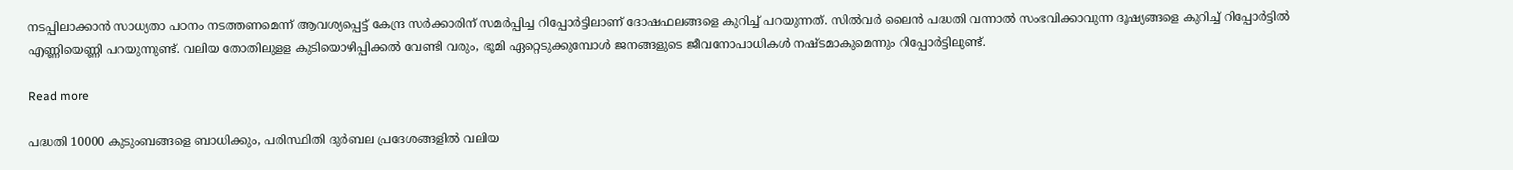നടപ്പിലാക്കാന്‍ സാധ്യതാ പഠനം നടത്തണമെന്ന് ആവശ്യപ്പെട്ട് കേന്ദ്ര സര്‍ക്കാരിന് സമര്‍പ്പിച്ച റിപ്പോര്‍ട്ടിലാണ് ദോഷഫലങ്ങളെ കുറിച്ച് പറയുന്നത്. സില്‍വര്‍ ലൈന്‍ പദ്ധതി വന്നാല്‍ സംഭവിക്കാവുന്ന ദൂഷ്യങ്ങളെ കുറിച്ച് റിപ്പോര്‍ട്ടില്‍ എണ്ണിയെണ്ണി പറയുന്നുണ്ട്. വലിയ തോതിലുളള കുടിയൊഴിപ്പിക്കല്‍ വേണ്ടി വരും, ഭൂമി ഏറ്റെടുക്കുമ്പോള്‍ ജനങ്ങളുടെ ജീവനോപാധികള്‍ നഷ്ടമാകുമെന്നും റിപ്പോർട്ടിലുണ്ട്.

Read more

പദ്ധതി 10000 കുടുംബങ്ങളെ ബാധിക്കും, പരിസ്ഥിതി ദുര്‍ബല പ്രദേശങ്ങളില്‍ വലിയ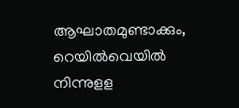ആഘാതമുണ്ടാക്കും, റെയില്‍വെയില്‍ നിന്നുളള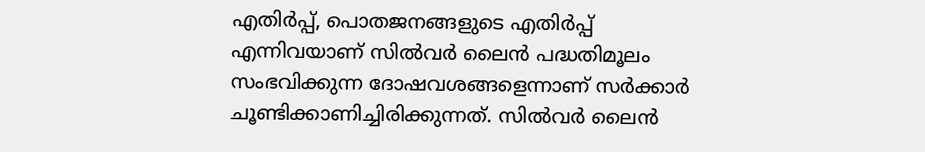എതിര്‍പ്പ്, പൊതജനങ്ങളുടെ എതിര്‍പ്പ് എന്നിവയാണ് സില്‍വര്‍ ലൈന്‍ പദ്ധതിമൂലം സംഭവിക്കുന്ന ദോഷവശങ്ങളെന്നാണ് സര്‍ക്കാര്‍ ചൂണ്ടിക്കാണിച്ചിരിക്കുന്നത്. സില്‍വര്‍ ലൈന്‍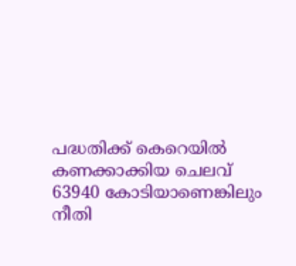പദ്ധതിക്ക് കെറെയില്‍ കണക്കാക്കിയ ചെലവ് 63940 കോടിയാണെങ്കിലും നീതി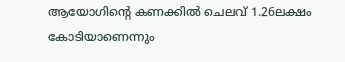ആയോഗിന്റെ കണക്കില്‍ ചെലവ് 1.26ലക്ഷം കോടിയാണെന്നും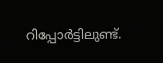റിപ്പോര്‍ട്ടിലുണ്ട്.